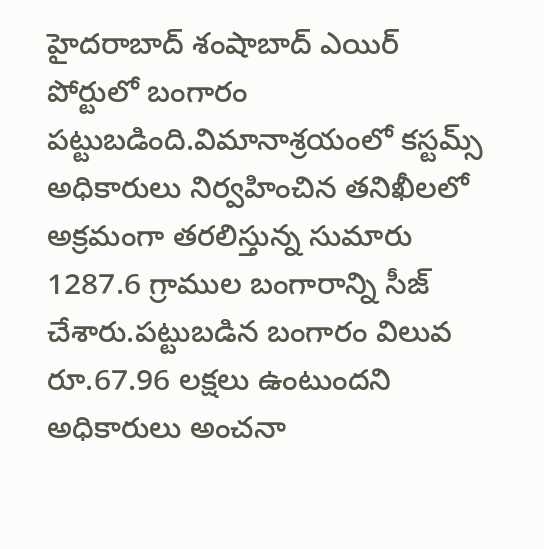హైదరాబాద్ శంషాబాద్ ఎయిర్ పోర్టులో బంగారం పట్టుబడింది.విమానాశ్రయంలో కస్టమ్స్ అధికారులు నిర్వహించిన తనిఖీలలో అక్రమంగా తరలిస్తున్న సుమారు 1287.6 గ్రాముల బంగారాన్ని సీజ్ చేశారు.పట్టుబడిన బంగారం విలువ రూ.67.96 లక్షలు ఉంటుందని అధికారులు అంచనా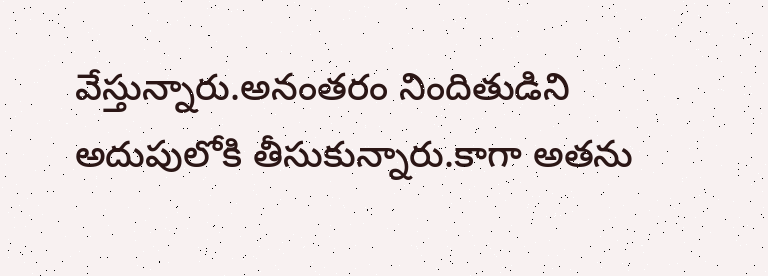వేస్తున్నారు.అనంతరం నిందితుడిని అదుపులోకి తీసుకున్నారు.కాగా అతను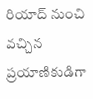రియాద్ నుంచి వచ్చిన ప్రయాణికుడిగా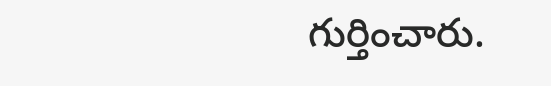గుర్తించారు.